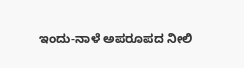ಇಂದು-ನಾಳೆ ಅಪರೂಪದ ನೀಲಿ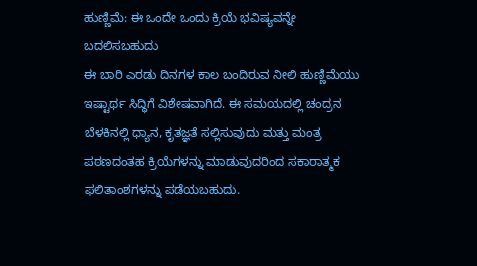ಹುಣ್ಣಿಮೆ: ಈ ಒಂದೇ ಒಂದು ಕ್ರಿಯೆ ಭವಿಷ್ಯವನ್ನೇ ಬದಲಿಸಬಹುದು
ಈ ಬಾರಿ ಎರಡು ದಿನಗಳ ಕಾಲ ಬಂದಿರುವ ನೀಲಿ ಹುಣ್ಣಿಮೆಯು ಇಷ್ಟಾರ್ಥ ಸಿದ್ಧಿಗೆ ವಿಶೇಷವಾಗಿದೆ. ಈ ಸಮಯದಲ್ಲಿ ಚಂದ್ರನ ಬೆಳಕಿನಲ್ಲಿ ಧ್ಯಾನ, ಕೃತಜ್ಞತೆ ಸಲ್ಲಿಸುವುದು ಮತ್ತು ಮಂತ್ರ ಪಠಣದಂತಹ ಕ್ರಿಯೆಗಳನ್ನು ಮಾಡುವುದರಿಂದ ಸಕಾರಾತ್ಮಕ ಫಲಿತಾಂಶಗಳನ್ನು ಪಡೆಯಬಹುದು.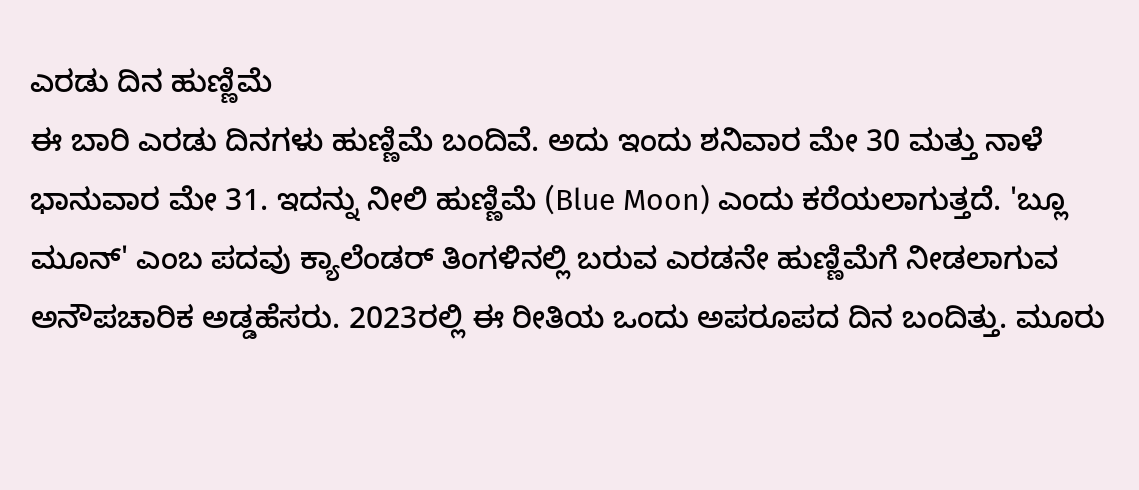ಎರಡು ದಿನ ಹುಣ್ಣಿಮೆ
ಈ ಬಾರಿ ಎರಡು ದಿನಗಳು ಹುಣ್ಣಿಮೆ ಬಂದಿವೆ. ಅದು ಇಂದು ಶನಿವಾರ ಮೇ 30 ಮತ್ತು ನಾಳೆ ಭಾನುವಾರ ಮೇ 31. ಇದನ್ನು ನೀಲಿ ಹುಣ್ಣಿಮೆ (Blue Moon) ಎಂದು ಕರೆಯಲಾಗುತ್ತದೆ. 'ಬ್ಲೂ ಮೂನ್' ಎಂಬ ಪದವು ಕ್ಯಾಲೆಂಡರ್ ತಿಂಗಳಿನಲ್ಲಿ ಬರುವ ಎರಡನೇ ಹುಣ್ಣಿಮೆಗೆ ನೀಡಲಾಗುವ ಅನೌಪಚಾರಿಕ ಅಡ್ಡಹೆಸರು. 2023ರಲ್ಲಿ ಈ ರೀತಿಯ ಒಂದು ಅಪರೂಪದ ದಿನ ಬಂದಿತ್ತು. ಮೂರು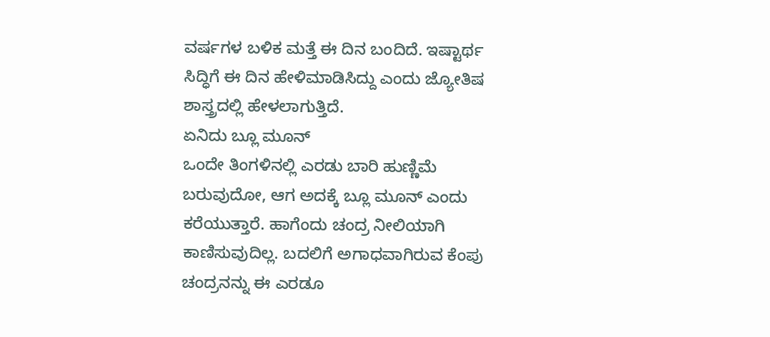ವರ್ಷಗಳ ಬಳಿಕ ಮತ್ತೆ ಈ ದಿನ ಬಂದಿದೆ. ಇಷ್ಟಾರ್ಥ ಸಿದ್ಧಿಗೆ ಈ ದಿನ ಹೇಳಿಮಾಡಿಸಿದ್ದು ಎಂದು ಜ್ಯೋತಿಷ ಶಾಸ್ತ್ರದಲ್ಲಿ ಹೇಳಲಾಗುತ್ತಿದೆ.
ಏನಿದು ಬ್ಲೂ ಮೂನ್
ಒಂದೇ ತಿಂಗಳಿನಲ್ಲಿ ಎರಡು ಬಾರಿ ಹುಣ್ಣಿಮೆ ಬರುವುದೋ, ಆಗ ಅದಕ್ಕೆ ಬ್ಲೂ ಮೂನ್ ಎಂದು ಕರೆಯುತ್ತಾರೆ. ಹಾಗೆಂದು ಚಂದ್ರ ನೀಲಿಯಾಗಿ ಕಾಣಿಸುವುದಿಲ್ಲ. ಬದಲಿಗೆ ಅಗಾಧವಾಗಿರುವ ಕೆಂಪು ಚಂದ್ರನನ್ನು ಈ ಎರಡೂ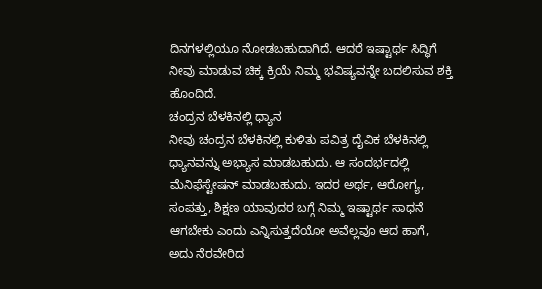ದಿನಗಳಲ್ಲಿಯೂ ನೋಡಬಹುದಾಗಿದೆ. ಆದರೆ ಇಷ್ಟಾರ್ಥ ಸಿದ್ಧಿಗೆ ನೀವು ಮಾಡುವ ಚಿಕ್ಕ ಕ್ರಿಯೆ ನಿಮ್ಮ ಭವಿಷ್ಯವನ್ನೇ ಬದಲಿಸುವ ಶಕ್ತಿ ಹೊಂದಿದೆ.
ಚಂದ್ರನ ಬೆಳಕಿನಲ್ಲಿ ಧ್ಯಾನ
ನೀವು ಚಂದ್ರನ ಬೆಳಕಿನಲ್ಲಿ ಕುಳಿತು ಪವಿತ್ರ ದೈವಿಕ ಬೆಳಕಿನಲ್ಲಿ ಧ್ಯಾನವನ್ನು ಅಭ್ಯಾಸ ಮಾಡಬಹುದು. ಆ ಸಂದರ್ಭದಲ್ಲಿ ಮೆನಿಫೆಸ್ಟೇಷನ್ ಮಾಡಬಹುದು. ಇದರ ಅರ್ಥ, ಆರೋಗ್ಯ, ಸಂಪತ್ತು, ಶಿಕ್ಷಣ ಯಾವುದರ ಬಗ್ಗೆ ನಿಮ್ಮ ಇಷ್ಟಾರ್ಥ ಸಾಧನೆ ಆಗಬೇಕು ಎಂದು ಎನ್ನಿಸುತ್ತದೆಯೋ ಅವೆಲ್ಲವೂ ಆದ ಹಾಗೆ, ಅದು ನೆರವೇರಿದ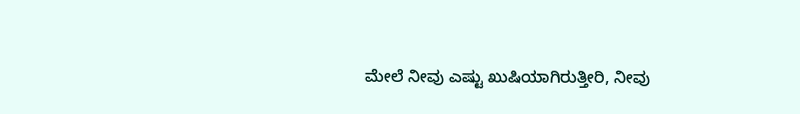ಮೇಲೆ ನೀವು ಎಷ್ಟು ಖುಷಿಯಾಗಿರುತ್ತೀರಿ, ನೀವು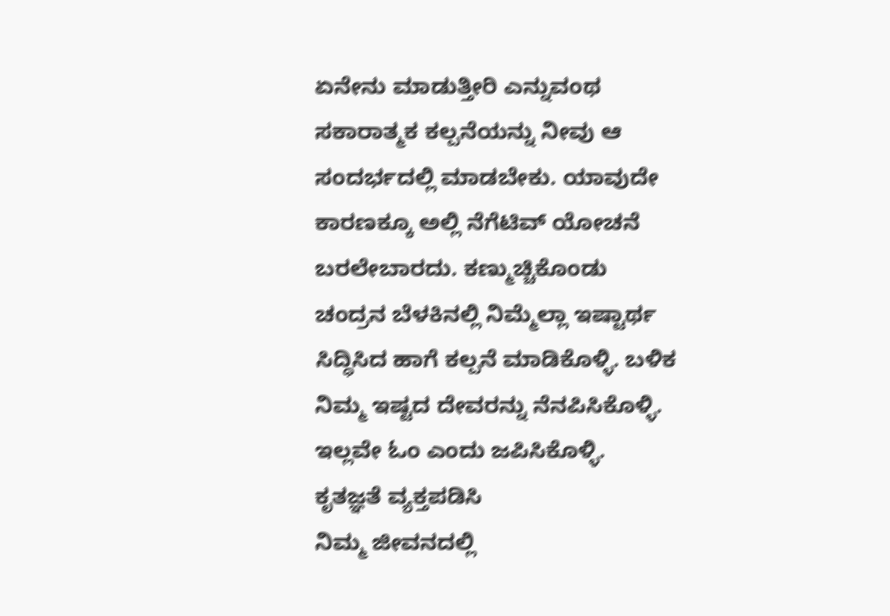ಏನೇನು ಮಾಡುತ್ತೀರಿ ಎನ್ನುವಂಥ ಸಕಾರಾತ್ಮಕ ಕಲ್ಪನೆಯನ್ನು ನೀವು ಆ ಸಂದರ್ಭದಲ್ಲಿ ಮಾಡಬೇಕು. ಯಾವುದೇ ಕಾರಣಕ್ಕೂ ಅಲ್ಲಿ ನೆಗೆಟಿವ್ ಯೋಚನೆ ಬರಲೇಬಾರದು. ಕಣ್ಮುಚ್ಚಿಕೊಂಡು ಚಂದ್ರನ ಬೆಳಕಿನಲ್ಲಿ ನಿಮ್ಮೆಲ್ಲಾ ಇಷ್ಟಾರ್ಥ ಸಿದ್ಧಿಸಿದ ಹಾಗೆ ಕಲ್ಪನೆ ಮಾಡಿಕೊಳ್ಳಿ. ಬಳಿಕ ನಿಮ್ಮ ಇಷ್ಟದ ದೇವರನ್ನು ನೆನಪಿಸಿಕೊಳ್ಳಿ. ಇಲ್ಲವೇ ಓಂ ಎಂದು ಜಪಿಸಿಕೊಳ್ಳಿ.
ಕೃತಜ್ಞತೆ ವ್ಯಕ್ತಪಡಿಸಿ
ನಿಮ್ಮ ಜೀವನದಲ್ಲಿ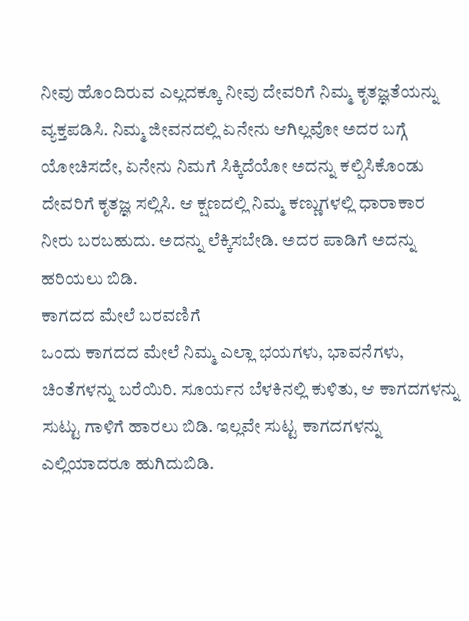ನೀವು ಹೊಂದಿರುವ ಎಲ್ಲದಕ್ಕೂ ನೀವು ದೇವರಿಗೆ ನಿಮ್ಮ ಕೃತಜ್ಞತೆಯನ್ನು ವ್ಯಕ್ತಪಡಿಸಿ. ನಿಮ್ಮ ಜೀವನದಲ್ಲಿ ಏನೇನು ಆಗಿಲ್ಲವೋ ಅದರ ಬಗ್ಗೆ ಯೋಚಿಸದೇ, ಏನೇನು ನಿಮಗೆ ಸಿಕ್ಕಿದೆಯೋ ಅದನ್ನು ಕಲ್ಪಿಸಿಕೊಂಡು ದೇವರಿಗೆ ಕೃತಜ್ಞ ಸಲ್ಲಿಸಿ. ಆ ಕ್ಷಣದಲ್ಲಿ ನಿಮ್ಮ ಕಣ್ಣುಗಳಲ್ಲಿ ಧಾರಾಕಾರ ನೀರು ಬರಬಹುದು. ಅದನ್ನು ಲೆಕ್ಕಿಸಬೇಡಿ. ಅದರ ಪಾಡಿಗೆ ಅದನ್ನು ಹರಿಯಲು ಬಿಡಿ.
ಕಾಗದದ ಮೇಲೆ ಬರವಣಿಗೆ
ಒಂದು ಕಾಗದದ ಮೇಲೆ ನಿಮ್ಮ ಎಲ್ಲಾ ಭಯಗಳು, ಭಾವನೆಗಳು, ಚಿಂತೆಗಳನ್ನು ಬರೆಯಿರಿ. ಸೂರ್ಯನ ಬೆಳಕಿನಲ್ಲಿ ಕುಳಿತು, ಆ ಕಾಗದಗಳನ್ನು ಸುಟ್ಟು ಗಾಳಿಗೆ ಹಾರಲು ಬಿಡಿ. ಇಲ್ಲವೇ ಸುಟ್ಟ ಕಾಗದಗಳನ್ನು ಎಲ್ಲಿಯಾದರೂ ಹುಗಿದುಬಿಡಿ.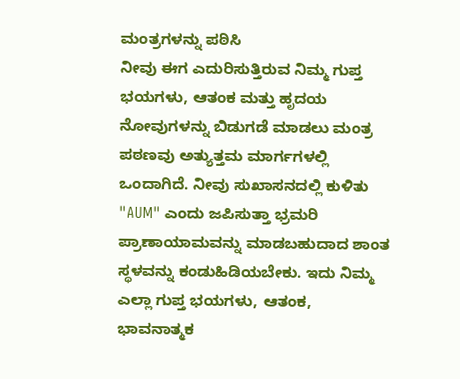ಮಂತ್ರಗಳನ್ನು ಪಠಿಸಿ
ನೀವು ಈಗ ಎದುರಿಸುತ್ತಿರುವ ನಿಮ್ಮ ಗುಪ್ತ ಭಯಗಳು, ಆತಂಕ ಮತ್ತು ಹೃದಯ ನೋವುಗಳನ್ನು ಬಿಡುಗಡೆ ಮಾಡಲು ಮಂತ್ರ ಪಠಣವು ಅತ್ಯುತ್ತಮ ಮಾರ್ಗಗಳಲ್ಲಿ ಒಂದಾಗಿದೆ. ನೀವು ಸುಖಾಸನದಲ್ಲಿ ಕುಳಿತು "AUM" ಎಂದು ಜಪಿಸುತ್ತಾ ಭ್ರಮರಿ ಪ್ರಾಣಾಯಾಮವನ್ನು ಮಾಡಬಹುದಾದ ಶಾಂತ ಸ್ಥಳವನ್ನು ಕಂಡುಹಿಡಿಯಬೇಕು. ಇದು ನಿಮ್ಮ ಎಲ್ಲಾ ಗುಪ್ತ ಭಯಗಳು, ಆತಂಕ, ಭಾವನಾತ್ಮಕ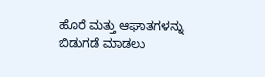ಹೊರೆ ಮತ್ತು ಆಘಾತಗಳನ್ನು ಬಿಡುಗಡೆ ಮಾಡಲು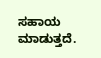ಸಹಾಯ ಮಾಡುತ್ತದೆ.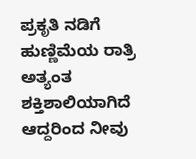ಪ್ರಕೃತಿ ನಡಿಗೆ
ಹುಣ್ಣಿಮೆಯ ರಾತ್ರಿ ಅತ್ಯಂತ ಶಕ್ತಿಶಾಲಿಯಾಗಿದೆ ಆದ್ದರಿಂದ ನೀವು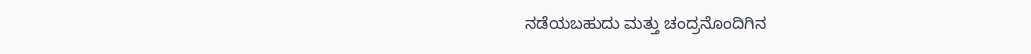ನಡೆಯಬಹುದು ಮತ್ತು ಚಂದ್ರನೊಂದಿಗಿನ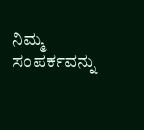ನಿಮ್ಮ ಸಂಪರ್ಕವನ್ನು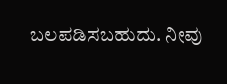ಬಲಪಡಿಸಬಹುದು. ನೀವು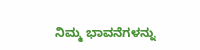ನಿಮ್ಮ ಭಾವನೆಗಳನ್ನು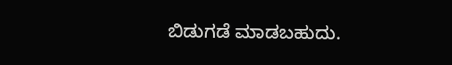ಬಿಡುಗಡೆ ಮಾಡಬಹುದು.